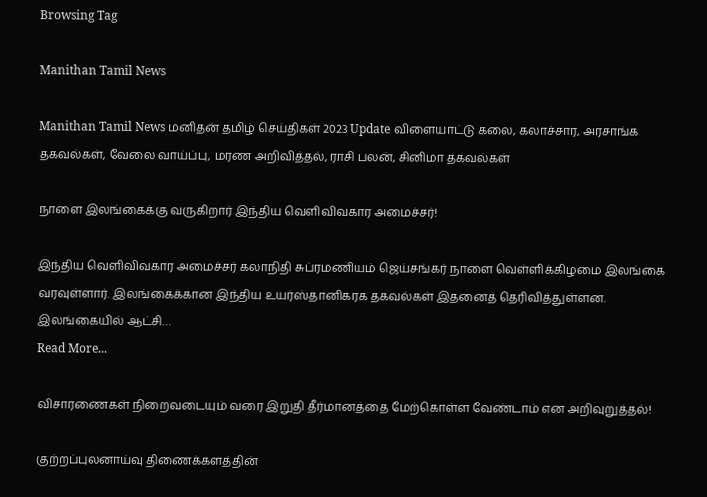Browsing Tag

Manithan Tamil News

Manithan Tamil News மனிதன் தமிழ் செய்திகள் 2023 Update விளையாட்டு கலை, கலாச்சார, அரசாங்க தகவல்கள், வேலை வாய்ப்பு, மரண அறிவித்தல், ராசி பலன், சினிமா தகவல்கள்

நாளை இலங்கைக்கு வருகிறார் இந்திய வெளிவிவகார அமைச்சர்!

இந்திய வெளிவிவகார அமைச்சர் கலாநிதி சுப்ரமணியம் ஜெய்சங்கர் நாளை வெள்ளிக்கிழமை இலங்கை வரவுள்ளார். இலங்கைக்கான இந்திய உயர்ஸ்தானிகரக தகவல்கள் இதனைத் தெரிவித்துள்ளன. இலங்கையில் ஆட்சி…
Read More...

விசாரணைகள் நிறைவடையும் வரை இறுதி தீர்மானத்தை மேற்கொள்ள வேண்டாம் என அறிவுறுத்தல்!

குற்றப்புலனாய்வு திணைக்களத்தின்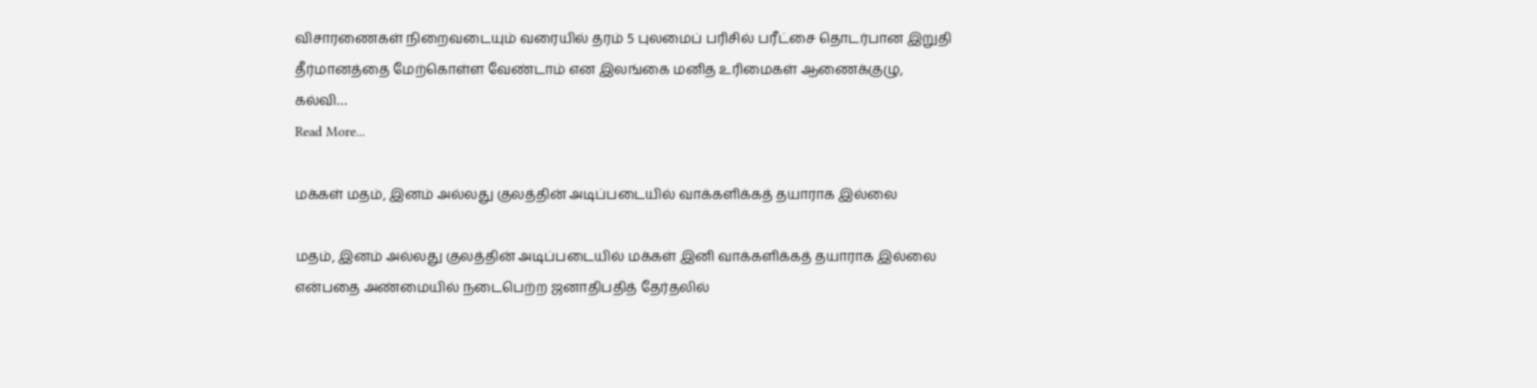விசாரணைகள் நிறைவடையும் வரையில் தரம் 5 புலமைப் பரிசில் பரீட்சை தொடர்பான இறுதி தீர்மானத்தை மேற்கொள்ள வேண்டாம் என இலங்கை மனித உரிமைகள் ஆணைக்குழு, கல்வி…
Read More...

மக்கள் மதம், இனம் அல்லது குலத்தின் அடிப்படையில் வாக்களிக்கத் தயாராக இல்லை

மதம், இனம் அல்லது குலத்தின் அடிப்படையில் மக்கள் இனி வாக்களிக்கத் தயாராக இல்லை என்பதை அண்மையில் நடைபெற்ற ஜனாதிபதித் தேர்தலில்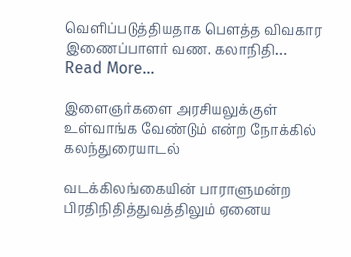வெளிப்படுத்தியதாக பௌத்த விவகார இணைப்பாளர் வண. கலாநிதி…
Read More...

இளைஞர்களை அரசியலுக்குள் உள்வாங்க வேண்டும் என்ற நோக்கில் கலந்துரையாடல்

வடக்கிலங்கையின் பாராளுமன்ற பிரதிநிதித்துவத்திலும் ஏனைய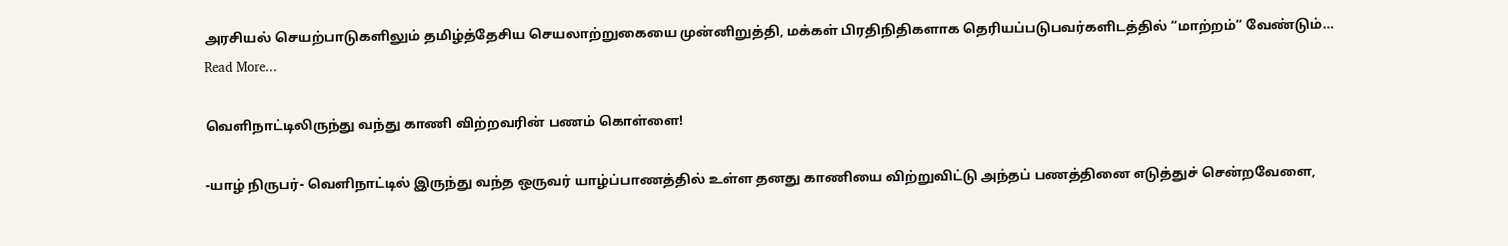அரசியல் செயற்பாடுகளிலும் தமிழ்த்தேசிய செயலாற்றுகையை முன்னிறுத்தி, மக்கள் பிரதிநிதிகளாக தெரியப்படுபவர்களிடத்தில் “மாற்றம்” வேண்டும்…
Read More...

வெளிநாட்டிலிருந்து வந்து காணி விற்றவரின் பணம் கொள்ளை!

-யாழ் நிருபர்- வெளிநாட்டில் இருந்து வந்த ஒருவர் யாழ்ப்பாணத்தில் உள்ள தனது காணியை விற்றுவிட்டு அந்தப் பணத்தினை எடுத்துச் சென்றவேளை,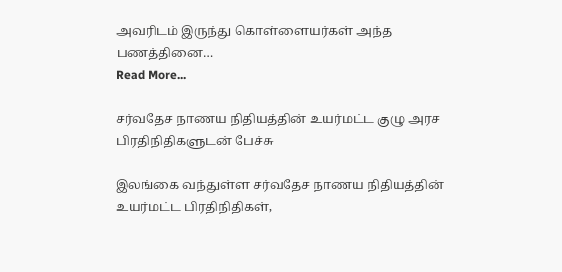அவரிடம் இருந்து கொள்ளையர்கள் அந்த பணத்தினை…
Read More...

சர்வதேச நாணய நிதியத்தின் உயர்மட்ட குழு அரச பிரதிநிதிகளுடன் பேச்சு

இலங்கை வந்துள்ள சர்வதேச நாணய நிதியத்தின் உயர்மட்ட பிரதிநிதிகள்,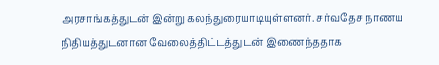அரசாங்கத்துடன் இன்று கலந்துரையாடியுள்ளனர். சர்வதேச நாணய நிதியத்துடனான வேலைத்திட்டத்துடன் இணைந்ததாக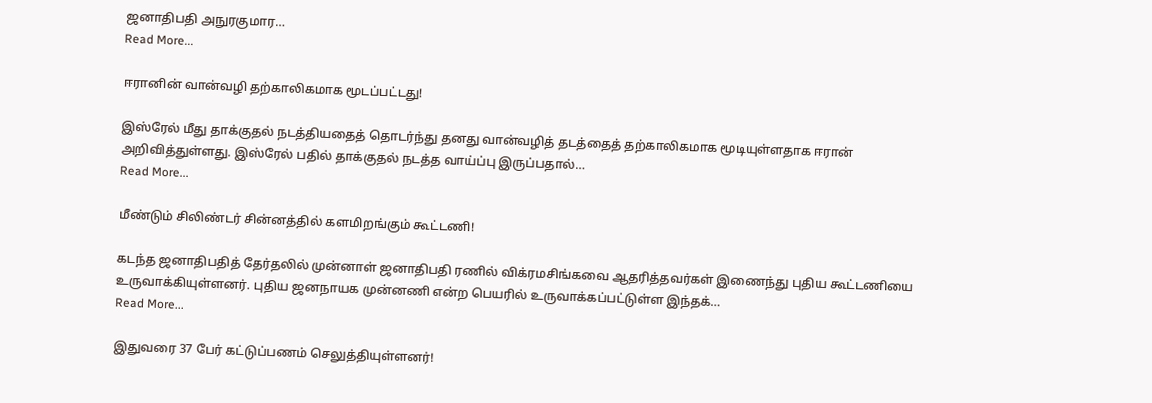ஜனாதிபதி அநுரகுமார…
Read More...

ஈரானின் வான்வழி தற்காலிகமாக மூடப்பட்டது!

இஸ்ரேல் மீது தாக்குதல் நடத்தியதைத் தொடர்ந்து தனது வான்வழித் தடத்தைத் தற்காலிகமாக மூடியுள்ளதாக ஈரான் அறிவித்துள்ளது. இஸ்ரேல் பதில் தாக்குதல் நடத்த வாய்ப்பு இருப்பதால்…
Read More...

மீண்டும் சிலிண்டர் சின்னத்தில் களமிறங்கும் கூட்டணி!

கடந்த ஜனாதிபதித் தேர்தலில் முன்னாள் ஜனாதிபதி ரணில் விக்ரமசிங்கவை ஆதரித்தவர்கள் இணைந்து புதிய கூட்டணியை உருவாக்கியுள்ளனர். புதிய ஜனநாயக முன்னணி என்ற பெயரில் உருவாக்கப்பட்டுள்ள இந்தக்…
Read More...

இதுவரை 37 பேர் கட்டுப்பணம் செலுத்தியுள்ளனர்!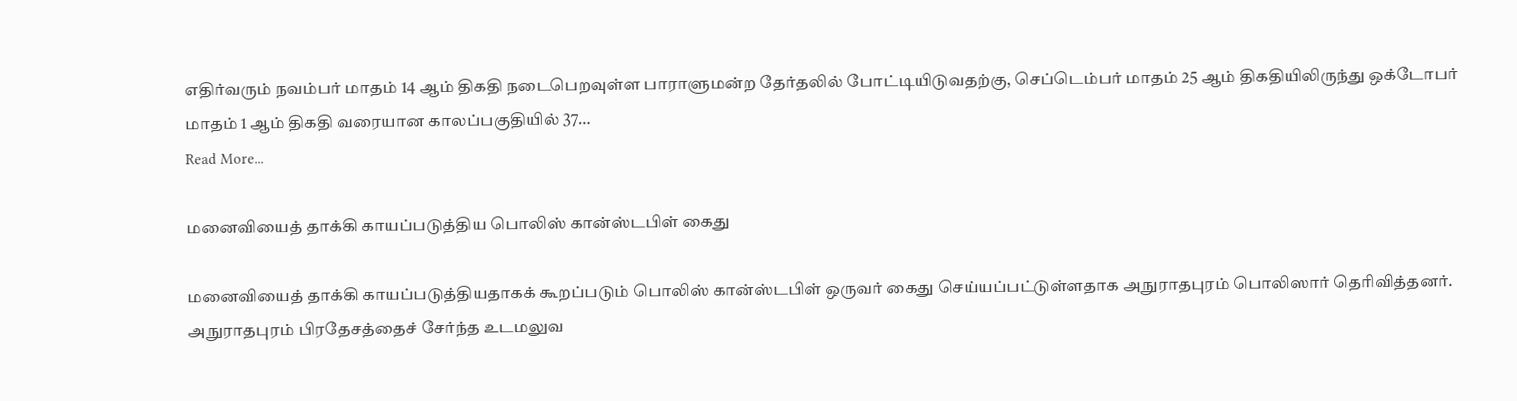எதிர்வரும் நவம்பர் மாதம் 14 ஆம் திகதி நடைபெறவுள்ள பாராளுமன்ற தேர்தலில் போட்டியிடுவதற்கு, செப்டெம்பர் மாதம் 25 ஆம் திகதியிலிருந்து ஒக்டோபர் மாதம் 1 ஆம் திகதி வரையான காலப்பகுதியில் 37…
Read More...

மனைவியைத் தாக்கி காயப்படுத்திய பொலிஸ் கான்ஸ்டபிள் கைது

மனைவியைத் தாக்கி காயப்படுத்தியதாகக் கூறப்படும் பொலிஸ் கான்ஸ்டபிள் ஒருவர் கைது செய்யப்பட்டுள்ளதாக அநுராதபுரம் பொலிஸார் தெரிவித்தனர். அநுராதபுரம் பிரதேசத்தைச் சேர்ந்த உடமலுவ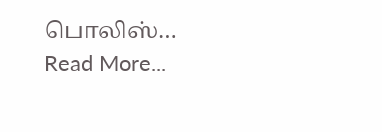பொலிஸ்…
Read More...